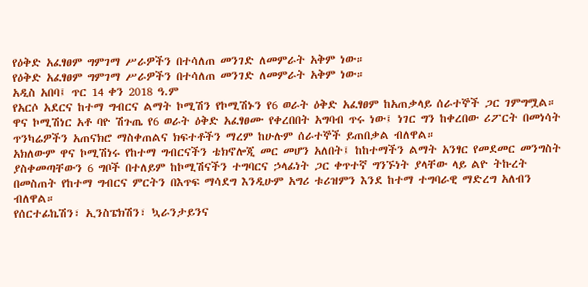የዕቅድ አፈፃፀም ግምገማ ሥራዎችን በተሳለጠ መንገድ ለመምራት አቅም ነው።
የዕቅድ አፈፃፀም ግምገማ ሥራዎችን በተሳለጠ መንገድ ለመምራት አቅም ነው።
አዲስ አበባ፤ ጥር 14 ቀን 2018 ዓ.ም
የአርሶ አደርና ከተማ ግብርና ልማት ኮሚሽን የኮሚሽኑን የ6 ወራት ዕቅድ አፈፃፀም ከአጠቃላይ ሰራተኞች ጋር ገምግሟል።
ዋና ኮሚሽነር አቶ ባዮ ሽጉጤ የ6 ወራት ዕቅድ አፈፃፀሙ የቀረበበት አግባብ ጥሩ ነው፤ ነገር ግን ከቀረበው ሪፖርት በመነሳት ጥንካሬዎችን አጠናክሮ ማስቀጠልና ክፍተቶችን ማረም ከሁሉም ሰራተኞች ይጠበቃል ብለዋል።
አክለውም ዋና ኮሚሽነሩ የከተማ ግብርናችን ቴክኖሎጂ መር መሆን አለበት፤ ከከተማችን ልማት አንፃር የመደመር መንግስት ያስቀመጣቸውን 6 ግቦች በተለይም ከኮሚሽናችን ተግባርና ኃላፊነት ጋር ቀጥተኛ ግንኙነት ያላቸው ላይ ልዮ ትኩረት በመስጠት የከተማ ግብርና ምርትን በእጥፍ ማሳደግ እንዲሁም አግሪ ቱሪዝምን እንደ ከተማ ተግባራዊ ማድረግ አለብን ብለዋል።
የሰርተፊኬሽን፣ ኢንስፔክሽን፣ ኳራንታይንና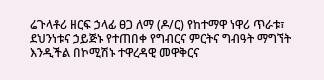ሬጉላቶሪ ዘርፍ ኃላፊ ፀጋ ለማ (ዶ/ር) የከተማዋ ነዋሪ ጥራቱ፣ ደህንነቱና ኃይጅኑ የተጠበቀ የግብርና ምርትና ግብዓት ማግኘት እንዲችል በኮሚሽኑ ተዋረዳዊ መዋቅርና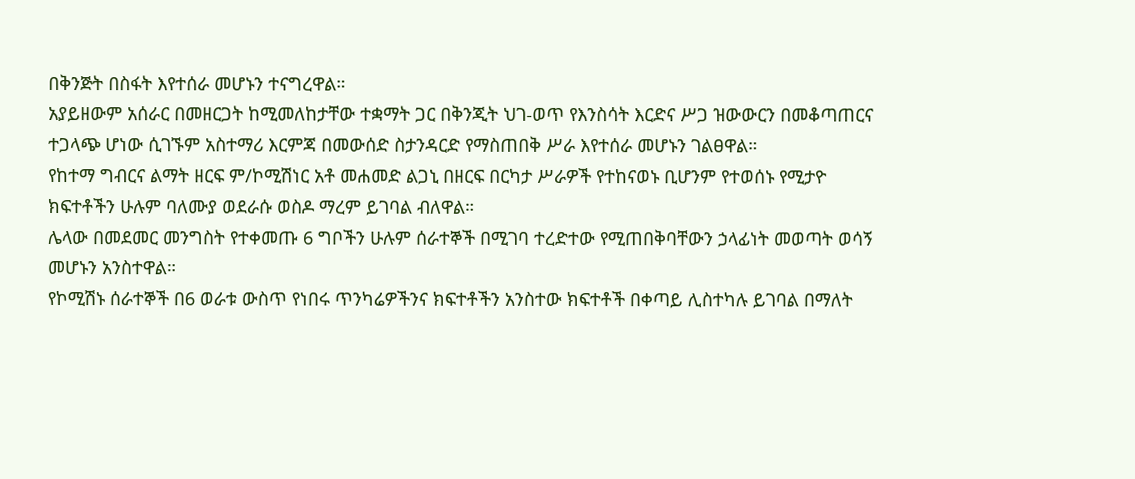በቅንጅት በስፋት እየተሰራ መሆኑን ተናግረዋል።
አያይዘውም አሰራር በመዘርጋት ከሚመለከታቸው ተቋማት ጋር በቅንጂት ህገ-ወጥ የእንስሳት እርድና ሥጋ ዝውውርን በመቆጣጠርና ተጋላጭ ሆነው ሲገኙም አስተማሪ እርምጃ በመውሰድ ስታንዳርድ የማስጠበቅ ሥራ እየተሰራ መሆኑን ገልፀዋል።
የከተማ ግብርና ልማት ዘርፍ ም/ኮሚሽነር አቶ መሐመድ ልጋኒ በዘርፍ በርካታ ሥራዎች የተከናወኑ ቢሆንም የተወሰኑ የሚታዮ ክፍተቶችን ሁሉም ባለሙያ ወደራሱ ወስዶ ማረም ይገባል ብለዋል።
ሌላው በመደመር መንግስት የተቀመጡ 6 ግቦችን ሁሉም ሰራተኞች በሚገባ ተረድተው የሚጠበቅባቸውን ኃላፊነት መወጣት ወሳኝ መሆኑን አንስተዋል።
የኮሚሽኑ ሰራተኞች በ6 ወራቱ ውስጥ የነበሩ ጥንካሬዎችንና ክፍተቶችን አንስተው ክፍተቶች በቀጣይ ሊስተካሉ ይገባል በማለት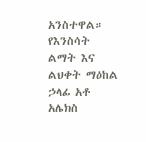አንስተዋል።
የእንስሳት ልማት እና ልህቀት ማዕከል ኃላፊ አቶ አሌክስ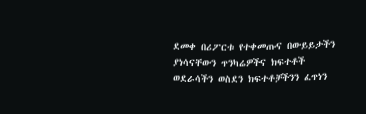ደመቀ በሪፖርቱ የተቀመጡና በውይይታችን ያነሳናቸውን ጥንካሬዎችና ክፍተቶች ወደራሳችን ወስደን ክፍተቶቻችንን ፈጥነን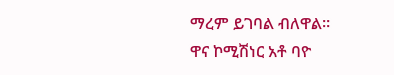ማረም ይገባል ብለዋል።
ዋና ኮሚሽነር አቶ ባዮ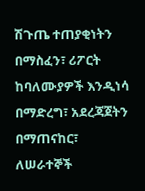ሽጉጤ ተጠያቂነትን በማስፈን፣ ሪፖርት ከባለሙያዎች እንዲነሳ በማድረግ፣ አደረጃጀትን በማጠናከር፣ ለሠራተኞች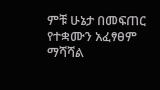ምቹ ሁኔታ በመፍጠር የተቋሙን አፈፃፀም ማሻሻል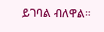ይገባል ብለዋል።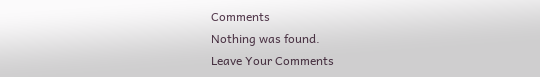Comments
Nothing was found.
Leave Your Comments